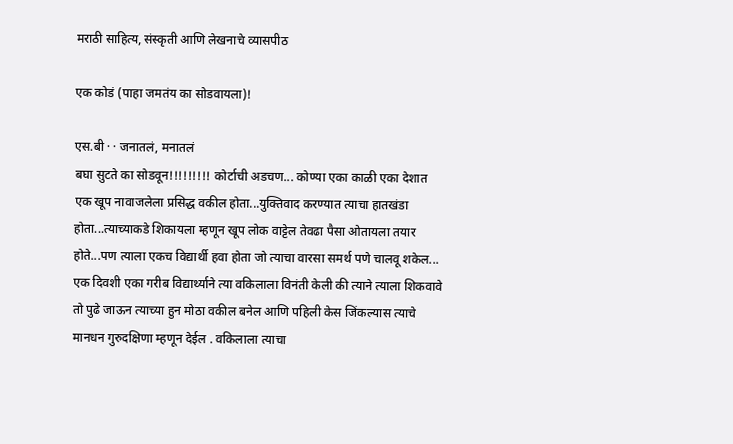मराठी साहित्य, संस्कृती आणि लेखनाचे व्यासपीठ

एक कोडं (पाहा जमतंय का सोडवायला)!

एस.बी · · जनातलं, मनातलं
बघा सुटते का सोडवून!!!!!!!!! कोर्टाची अडचण... कोण्या एका काळी एका देशात एक खूप नावाजलेला प्रसिद्ध वकील होता...युक्तिवाद करण्यात त्याचा हातखंडा होता...त्याच्याकडे शिकायला म्हणून खूप लोक वाट्टेल तेवढा पैसा ओतायला तयार होते...पण त्याला एकच विद्यार्थी हवा होता जो त्याचा वारसा समर्थ पणे चालवू शकेल... एक दिवशी एका गरीब विद्यार्थ्याने त्या वकिलाला विनंती केली की त्याने त्याला शिकवावे तो पुढे जाऊन त्याच्या हुन मोठा वकील बनेल आणि पहिली केस जिंकल्यास त्याचे मानधन गुरुदक्षिणा म्हणून देईल . वकिलाला त्याचा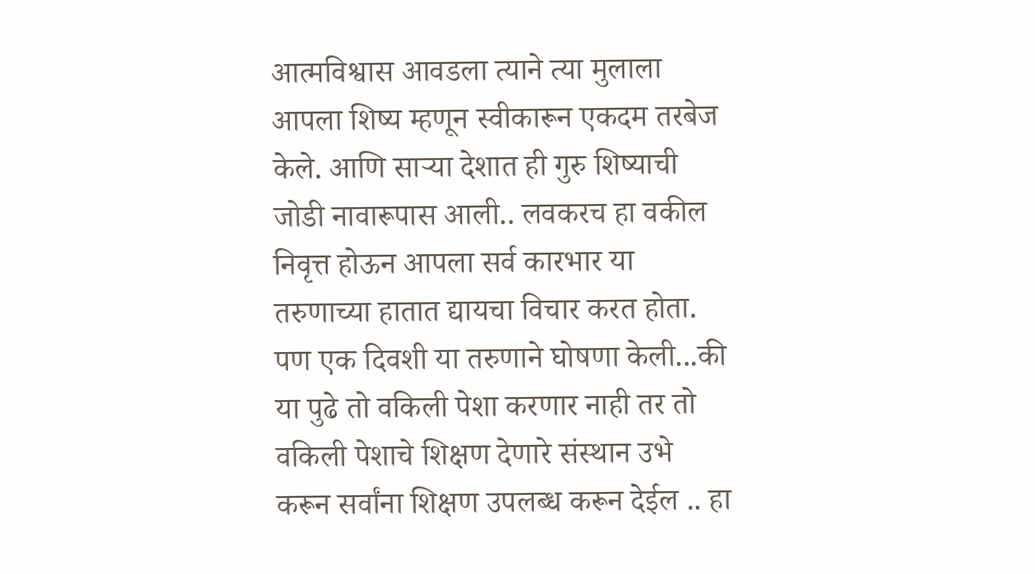आत्मविश्वास आवडला त्याने त्या मुलाला आपला शिष्य म्हणून स्वीकारून एकदम तरबेज केले. आणि साऱ्या देशात ही गुरु शिष्याची जोडी नावारूपास आली.. लवकरच हा वकील निवृत्त होऊन आपला सर्व कारभार या तरुणाच्या हातात द्यायचा विचार करत होता. पण एक दिवशी या तरुणाने घोषणा केली...की या पुढे तो वकिली पेशा करणार नाही तर तो वकिली पेशाचे शिक्षण देणारे संस्थान उभे करून सर्वांना शिक्षण उपलब्ध करून देईल .. हा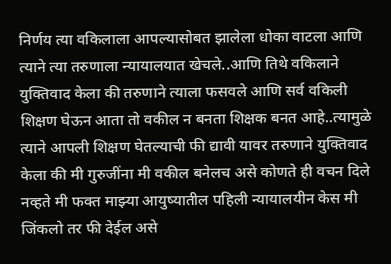निर्णय त्या वकिलाला आपल्यासोबत झालेला धोका वाटला आणि त्याने त्या तरुणाला न्यायालयात खेचले..आणि तिथे वकिलाने युक्तिवाद केला की तरुणाने त्याला फसवले आणि सर्व वकिली शिक्षण घेऊन आता तो वकील न बनता शिक्षक बनत आहे..त्यामुळे त्याने आपली शिक्षण घेतल्याची फी द्यावी यावर तरुणाने युक्तिवाद केला की मी गुरुजींना मी वकील बनेलच असे कोणते ही वचन दिले नव्हते मी फक्त माझ्या आयुष्यातील पहिली न्यायालयीन केस मी जिंकलो तर फी देईल असे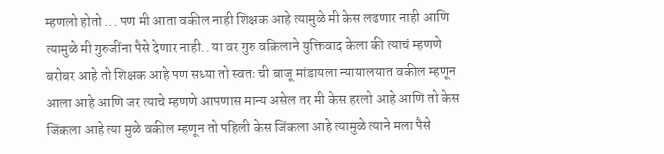म्हणलो होतो ... पण मी आता वकील नाही शिक्षक आहे त्यामुळे मी केस लढणार नाही आणि त्यामुळे मी गुरुजींना पैसे देणार नाही.. या वर गुरु वकिलाने युक्तिवाद केला की त्याचं म्हणणे बरोबर आहे तो शिक्षक आहे पण सध्या तो स्वतः ची बाजू मांडायला न्यायालयात वकील म्हणून आला आहे आणि जर त्याचे म्हणणे आपणास मान्य असेल तर मी केस हरलो आहे आणि तो केस जिंकला आहे त्या मुळे वकील म्हणून तो पहिली केस जिंकला आहे त्यामुळे त्याने मला पैसे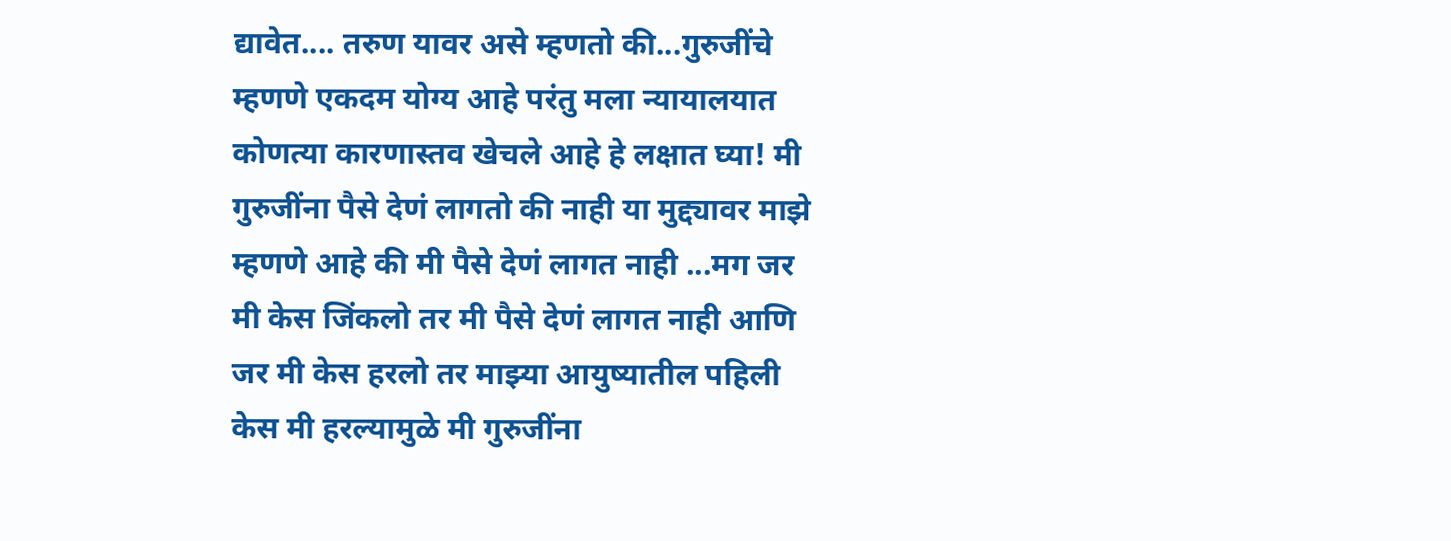द्यावेत.... तरुण यावर असे म्हणतो की...गुरुजींचे म्हणणे एकदम योग्य आहे परंतु मला न्यायालयात कोणत्या कारणास्तव खेचले आहे हे लक्षात घ्या! मी गुरुजींना पैसे देणं लागतो की नाही या मुद्द्यावर माझे म्हणणे आहे की मी पैसे देणं लागत नाही ...मग जर मी केस जिंकलो तर मी पैसे देणं लागत नाही आणि जर मी केस हरलो तर माझ्या आयुष्यातील पहिली केस मी हरल्यामुळे मी गुरुजींना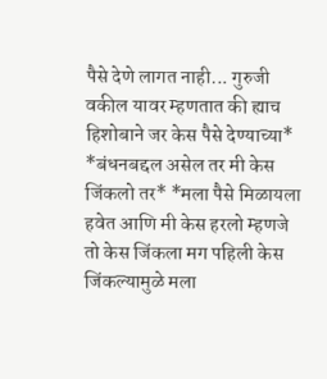पैसे देणे लागत नाही... गुरुजी वकील यावर म्हणतात की ह्याच हिशोबाने जर केस पैसे देण्याच्या* *बंधनबद्दल असेल तर मी केस जिंकलो तर* *मला पैसे मिळायला हवेत आणि मी केस हरलो म्हणजे तो केस जिंकला मग पहिली केस जिंकल्यामुळे मला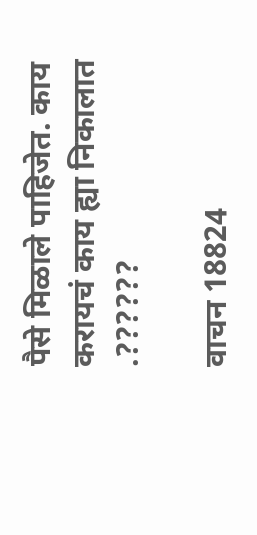पैसे मिळाले पाहिजेत. काय करायचं काय ह्या निकालात .??????

वाचन 18824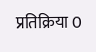प्रतिक्रिया 0